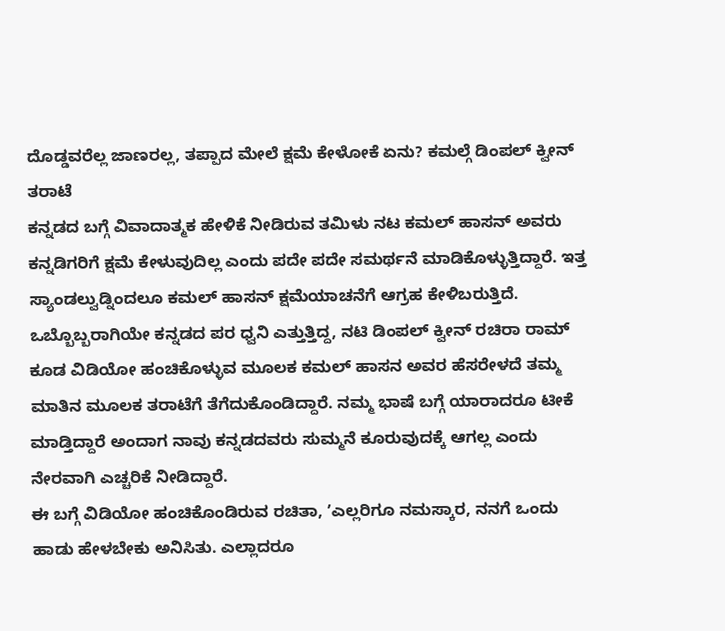ದೊಡ್ಡವರೆಲ್ಲ ಜಾಣರಲ್ಲ, ತಪ್ಪಾದ ಮೇಲೆ ಕ್ಷಮೆ ಕೇಳೋಕೆ ಏನು? ಕಮಲ್ಗೆ ಡಿಂಪಲ್ ಕ್ವೀನ್ ತರಾಟೆ
ಕನ್ನಡದ ಬಗ್ಗೆ ವಿವಾದಾತ್ಮಕ ಹೇಳಿಕೆ ನೀಡಿರುವ ತಮಿಳು ನಟ ಕಮಲ್ ಹಾಸನ್ ಅವರು ಕನ್ನಡಿಗರಿಗೆ ಕ್ಷಮೆ ಕೇಳುವುದಿಲ್ಲ ಎಂದು ಪದೇ ಪದೇ ಸಮರ್ಥನೆ ಮಾಡಿಕೊಳ್ಳುತ್ತಿದ್ದಾರೆ. ಇತ್ತ ಸ್ಯಾಂಡಲ್ವುಡ್ನಿಂದಲೂ ಕಮಲ್ ಹಾಸನ್ ಕ್ಷಮೆಯಾಚನೆಗೆ ಆಗ್ರಹ ಕೇಳಿಬರುತ್ತಿದೆ. ಒಬ್ಬೊಬ್ಬರಾಗಿಯೇ ಕನ್ನಡದ ಪರ ಧ್ವನಿ ಎತ್ತುತ್ತಿದ್ದ, ನಟಿ ಡಿಂಪಲ್ ಕ್ವೀನ್ ರಚಿರಾ ರಾಮ್ ಕೂಡ ವಿಡಿಯೋ ಹಂಚಿಕೊಳ್ಳುವ ಮೂಲಕ ಕಮಲ್ ಹಾಸನ ಅವರ ಹೆಸರೇಳದೆ ತಮ್ಮ ಮಾತಿನ ಮೂಲಕ ತರಾಟೆಗೆ ತೆಗೆದುಕೊಂಡಿದ್ದಾರೆ. ನಮ್ಮ ಭಾಷೆ ಬಗ್ಗೆ ಯಾರಾದರೂ ಟೀಕೆ ಮಾಡ್ತಿದ್ದಾರೆ ಅಂದಾಗ ನಾವು ಕನ್ನಡದವರು ಸುಮ್ಮನೆ ಕೂರುವುದಕ್ಕೆ ಆಗಲ್ಲ ಎಂದು ನೇರವಾಗಿ ಎಚ್ಚರಿಕೆ ನೀಡಿದ್ದಾರೆ.
ಈ ಬಗ್ಗೆ ವಿಡಿಯೋ ಹಂಚಿಕೊಂಡಿರುವ ರಚಿತಾ, ʼಎಲ್ಲರಿಗೂ ನಮಸ್ಕಾರ, ನನಗೆ ಒಂದು ಹಾಡು ಹೇಳಬೇಕು ಅನಿಸಿತು. ಎಲ್ಲಾದರೂ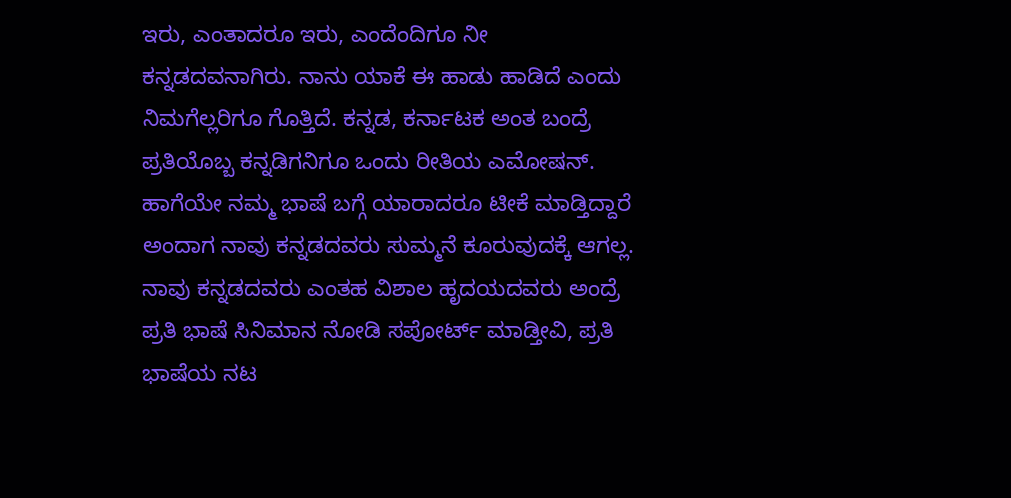ಇರು, ಎಂತಾದರೂ ಇರು, ಎಂದೆಂದಿಗೂ ನೀ ಕನ್ನಡದವನಾಗಿರು. ನಾನು ಯಾಕೆ ಈ ಹಾಡು ಹಾಡಿದೆ ಎಂದು ನಿಮಗೆಲ್ಲರಿಗೂ ಗೊತ್ತಿದೆ. ಕನ್ನಡ, ಕರ್ನಾಟಕ ಅಂತ ಬಂದ್ರೆ ಪ್ರತಿಯೊಬ್ಬ ಕನ್ನಡಿಗನಿಗೂ ಒಂದು ರೀತಿಯ ಎಮೋಷನ್. ಹಾಗೆಯೇ ನಮ್ಮ ಭಾಷೆ ಬಗ್ಗೆ ಯಾರಾದರೂ ಟೀಕೆ ಮಾಡ್ತಿದ್ದಾರೆ ಅಂದಾಗ ನಾವು ಕನ್ನಡದವರು ಸುಮ್ಮನೆ ಕೂರುವುದಕ್ಕೆ ಆಗಲ್ಲ. ನಾವು ಕನ್ನಡದವರು ಎಂತಹ ವಿಶಾಲ ಹೃದಯದವರು ಅಂದ್ರೆ ಪ್ರತಿ ಭಾಷೆ ಸಿನಿಮಾನ ನೋಡಿ ಸಪೋರ್ಟ್ ಮಾಡ್ತೀವಿ, ಪ್ರತಿ ಭಾಷೆಯ ನಟ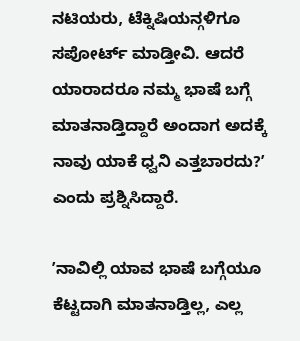ನಟಿಯರು, ಟೆಕ್ನಿಷಿಯನ್ಗಳಿಗೂ ಸಪೋರ್ಟ್ ಮಾಡ್ತೀವಿ. ಆದರೆ ಯಾರಾದರೂ ನಮ್ಮ ಭಾಷೆ ಬಗ್ಗೆ ಮಾತನಾಡ್ತಿದ್ದಾರೆ ಅಂದಾಗ ಅದಕ್ಕೆ ನಾವು ಯಾಕೆ ಧ್ವನಿ ಎತ್ತಬಾರದು?ʼ ಎಂದು ಪ್ರಶ್ನಿಸಿದ್ದಾರೆ.

ʼನಾವಿಲ್ಲಿ ಯಾವ ಭಾಷೆ ಬಗ್ಗೆಯೂ ಕೆಟ್ಟದಾಗಿ ಮಾತನಾಡ್ತಿಲ್ಲ, ಎಲ್ಲ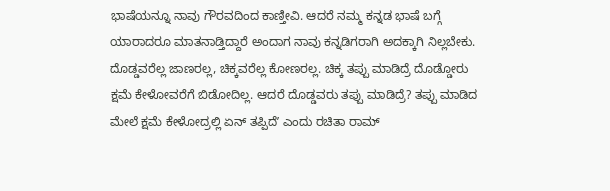ಭಾಷೆಯನ್ನೂ ನಾವು ಗೌರವದಿಂದ ಕಾಣ್ತೀವಿ. ಆದರೆ ನಮ್ಮ ಕನ್ನಡ ಭಾಷೆ ಬಗ್ಗೆ ಯಾರಾದರೂ ಮಾತನಾಡ್ತಿದ್ದಾರೆ ಅಂದಾಗ ನಾವು ಕನ್ನಡಿಗರಾಗಿ ಅದಕ್ಕಾಗಿ ನಿಲ್ಲಬೇಕು. ದೊಡ್ಡವರೆಲ್ಲ ಜಾಣರಲ್ಲ, ಚಿಕ್ಕವರೆಲ್ಲ ಕೋಣರಲ್ಲ. ಚಿಕ್ಕ ತಪ್ಪು ಮಾಡಿದ್ರೆ ದೊಡ್ಡೋರು ಕ್ಷಮೆ ಕೇಳೋವರೆಗೆ ಬಿಡೋದಿಲ್ಲ. ಆದರೆ ದೊಡ್ಡವರು ತಪ್ಪು ಮಾಡಿದ್ರೆ? ತಪ್ಪು ಮಾಡಿದ ಮೇಲೆ ಕ್ಷಮೆ ಕೇಳೋದ್ರಲ್ಲಿ ಏನ್ ತಪ್ಪಿದೆʼ ಎಂದು ರಚಿತಾ ರಾಮ್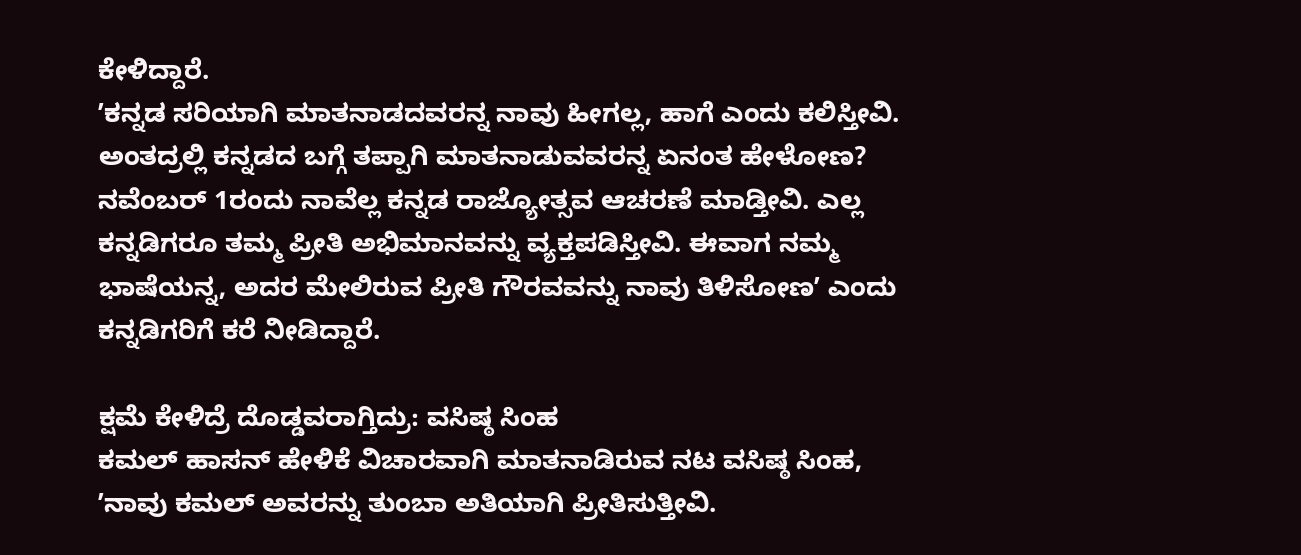ಕೇಳಿದ್ದಾರೆ.
ʼಕನ್ನಡ ಸರಿಯಾಗಿ ಮಾತನಾಡದವರನ್ನ ನಾವು ಹೀಗಲ್ಲ, ಹಾಗೆ ಎಂದು ಕಲಿಸ್ತೀವಿ. ಅಂತದ್ರಲ್ಲಿ ಕನ್ನಡದ ಬಗ್ಗೆ ತಪ್ಪಾಗಿ ಮಾತನಾಡುವವರನ್ನ ಏನಂತ ಹೇಳೋಣ? ನವೆಂಬರ್ 1ರಂದು ನಾವೆಲ್ಲ ಕನ್ನಡ ರಾಜ್ಯೋತ್ಸವ ಆಚರಣೆ ಮಾಡ್ತೀವಿ. ಎಲ್ಲ ಕನ್ನಡಿಗರೂ ತಮ್ಮ ಪ್ರೀತಿ ಅಭಿಮಾನವನ್ನು ವ್ಯಕ್ತಪಡಿಸ್ತೀವಿ. ಈವಾಗ ನಮ್ಮ ಭಾಷೆಯನ್ನ, ಅದರ ಮೇಲಿರುವ ಪ್ರೀತಿ ಗೌರವವನ್ನು ನಾವು ತಿಳಿಸೋಣʼ ಎಂದು ಕನ್ನಡಿಗರಿಗೆ ಕರೆ ನೀಡಿದ್ದಾರೆ.

ಕ್ಷಮೆ ಕೇಳಿದ್ರೆ ದೊಡ್ಡವರಾಗ್ತಿದ್ರು: ವಸಿಷ್ಠ ಸಿಂಹ
ಕಮಲ್ ಹಾಸನ್ ಹೇಳಿಕೆ ವಿಚಾರವಾಗಿ ಮಾತನಾಡಿರುವ ನಟ ವಸಿಷ್ಠ ಸಿಂಹ, ʼನಾವು ಕಮಲ್ ಅವರನ್ನು ತುಂಬಾ ಅತಿಯಾಗಿ ಪ್ರೀತಿಸುತ್ತೀವಿ.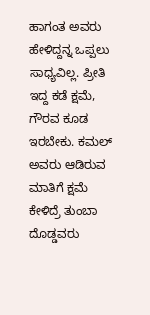ಹಾಗಂತ ಅವರು ಹೇಳಿದ್ದನ್ನ ಒಪ್ಪಲು ಸಾಧ್ಯವಿಲ್ಲ. ಪ್ರೀತಿ ಇದ್ದ ಕಡೆ ಕ್ಷಮೆ, ಗೌರವ ಕೂಡ ಇರಬೇಕು. ಕಮಲ್ ಅವರು ಆಡಿರುವ ಮಾತಿಗೆ ಕ್ಷಮೆ ಕೇಳಿದ್ರೆ ತುಂಬಾ ದೊಡ್ಡವರು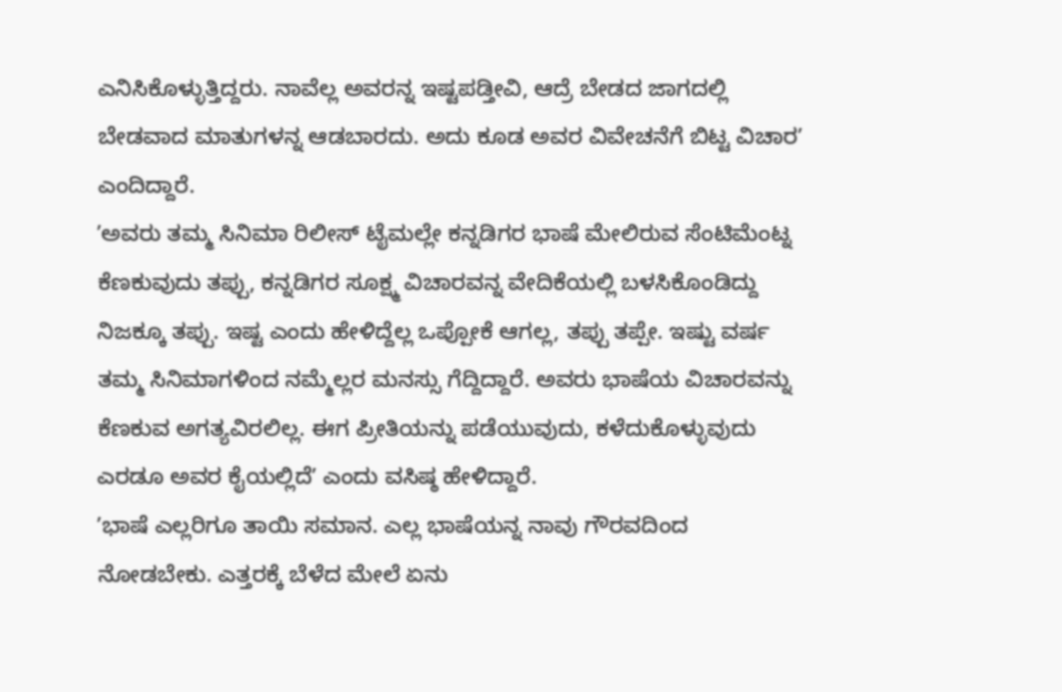ಎನಿಸಿಕೊಳ್ಳುತ್ತಿದ್ದರು. ನಾವೆಲ್ಲ ಅವರನ್ನ ಇಷ್ಟಪಡ್ತೀವಿ, ಆದ್ರೆ ಬೇಡದ ಜಾಗದಲ್ಲಿ ಬೇಡವಾದ ಮಾತುಗಳನ್ನ ಆಡಬಾರದು. ಅದು ಕೂಡ ಅವರ ವಿವೇಚನೆಗೆ ಬಿಟ್ಟ ವಿಚಾರʼ ಎಂದಿದ್ದಾರೆ.
ʼಅವರು ತಮ್ಮ ಸಿನಿಮಾ ರಿಲೀಸ್ ಟೈಮಲ್ಲೇ ಕನ್ನಡಿಗರ ಭಾಷೆ ಮೇಲಿರುವ ಸೆಂಟಿಮೆಂಟ್ನ ಕೆಣಕುವುದು ತಪ್ಪು, ಕನ್ನಡಿಗರ ಸೂಕ್ಷ್ಮ ವಿಚಾರವನ್ನ ವೇದಿಕೆಯಲ್ಲಿ ಬಳಸಿಕೊಂಡಿದ್ದು ನಿಜಕ್ಕೂ ತಪ್ಪು. ಇಷ್ಟ ಎಂದು ಹೇಳಿದ್ದೆಲ್ಲ ಒಪ್ಪೋಕೆ ಆಗಲ್ಲ, ತಪ್ಪು ತಪ್ಪೇ. ಇಷ್ಟು ವರ್ಷ ತಮ್ಮ ಸಿನಿಮಾಗಳಿಂದ ನಮ್ಮೆಲ್ಲರ ಮನಸ್ಸು ಗೆದ್ದಿದ್ದಾರೆ. ಅವರು ಭಾಷೆಯ ವಿಚಾರವನ್ನು ಕೆಣಕುವ ಅಗತ್ಯವಿರಲಿಲ್ಲ. ಈಗ ಪ್ರೀತಿಯನ್ನು ಪಡೆಯುವುದು, ಕಳೆದುಕೊಳ್ಳುವುದು ಎರಡೂ ಅವರ ಕೈಯಲ್ಲಿದೆʼ ಎಂದು ವಸಿಷ್ಠ ಹೇಳಿದ್ದಾರೆ.
ʼಭಾಷೆ ಎಲ್ಲರಿಗೂ ತಾಯಿ ಸಮಾನ. ಎಲ್ಲ ಭಾಷೆಯನ್ನ ನಾವು ಗೌರವದಿಂದ ನೋಡಬೇಕು. ಎತ್ತರಕ್ಕೆ ಬೆಳೆದ ಮೇಲೆ ಏನು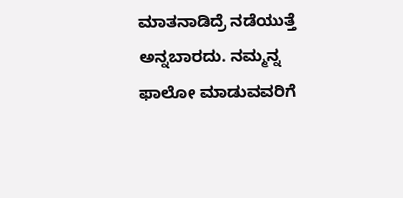ಮಾತನಾಡಿದ್ರೆ ನಡೆಯುತ್ತೆ ಅನ್ನಬಾರದು. ನಮ್ಮನ್ನ ಫಾಲೋ ಮಾಡುವವರಿಗೆ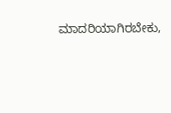ಮಾದರಿಯಾಗಿರಬೇಕು,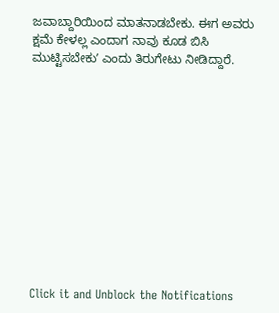ಜವಾಬ್ದಾರಿಯಿಂದ ಮಾತನಾಡಬೇಕು. ಈಗ ಅವರು ಕ್ಷಮೆ ಕೇಳಲ್ಲ ಎಂದಾಗ ನಾವು ಕೂಡ ಬಿಸಿ ಮುಟ್ಟಿಸಬೇಕುʼ ಎಂದು ತಿರುಗೇಟು ನೀಡಿದ್ದಾರೆ.












Click it and Unblock the Notifications